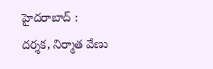హైదరాబాద్ : దర్శక, నిర్మాత వేణు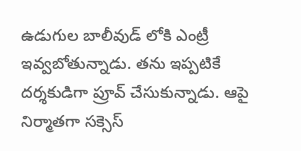ఉడుగుల బాలీవుడ్ లోకి ఎంట్రీ ఇవ్వబోతున్నాడు. తను ఇప్పటికే దర్శకుడిగా ప్రూవ్ చేసుకున్నాడు. ఆపై నిర్మాతగా సక్సెస్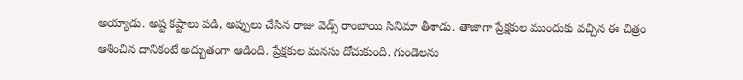అయ్యాడు. అష్ట కష్టాలు పడి, అప్పులు చేసిన రాజు వెడ్స్ రాంబాయి సినిమా తీశాడు. తాజాగా ప్రేక్షకుల ముందుకు వచ్చిన ఈ చిత్రం ఆశించిన దానికంటే అద్బుతంగా ఆడింది. ప్రేక్షకుల మనసు దోచుకుంది. గుండెలను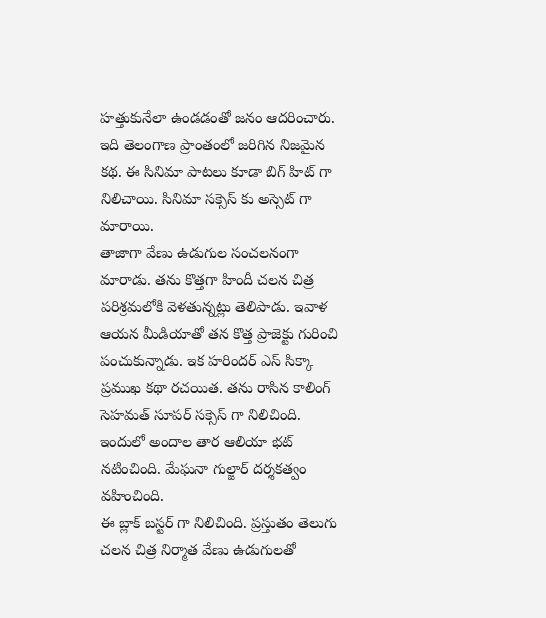హత్తుకునేలా ఉండడంతో జనం ఆదరించారు. ఇది తెలంగాణ ప్రాంతంలో జరిగిన నిజమైన కథ. ఈ సినిమా పాటలు కూడా బిగ్ హిట్ గా నిలిచాయి. సినిమా సక్సెస్ కు అస్సెట్ గా మారాయి.
తాజాగా వేణు ఉడుగుల సంచలనంగా మారాడు. తను కొత్తగా హిందీ చలన చిత్ర పరిశ్రమలోకి వెళతున్నట్లు తెలిపాడు. ఇవాళ ఆయన మీడియాతో తన కొత్త ప్రాజెక్టు గురించి పంచుకున్నాడు. ఇక హరిందర్ ఎస్ సిక్కా ప్రముఖ కథా రచయిత. తను రాసిన కాలింగ్ సెహమత్ సూపర్ సక్సెస్ గా నిలిచింది. ఇందులో అందాల తార ఆలియా భట్ నటించింది. మేఘనా గుల్జార్ దర్శకత్వం వహించింది.
ఈ బ్లాక్ బస్టర్ గా నిలిచింది. ప్రస్తుతం తెలుగు చలన చిత్ర నిర్మాత వేణు ఉడుగులతో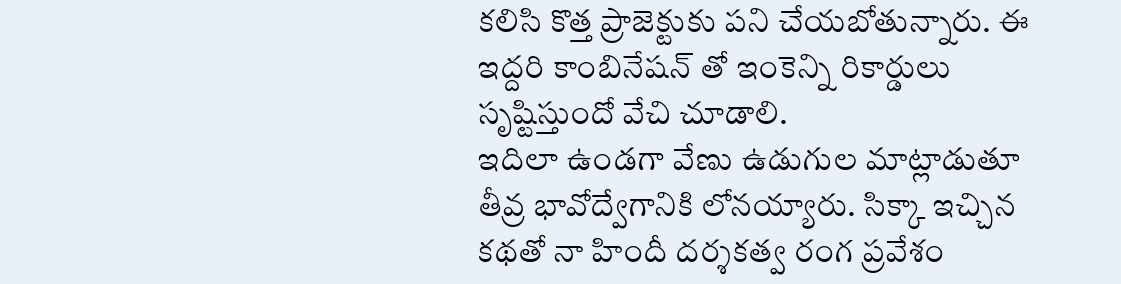కలిసి కొత్త ప్రాజెక్టుకు పని చేయబోతున్నారు. ఈ ఇద్దరి కాంబినేషన్ తో ఇంకెన్ని రికార్డులు సృష్టిస్తుందో వేచి చూడాలి.
ఇదిలా ఉండగా వేణు ఉడుగుల మాట్లాడుతూ తీవ్ర భావోద్వేగానికి లోనయ్యారు. సిక్కా ఇచ్చిన కథతో నా హిందీ దర్శకత్వ రంగ ప్రవేశం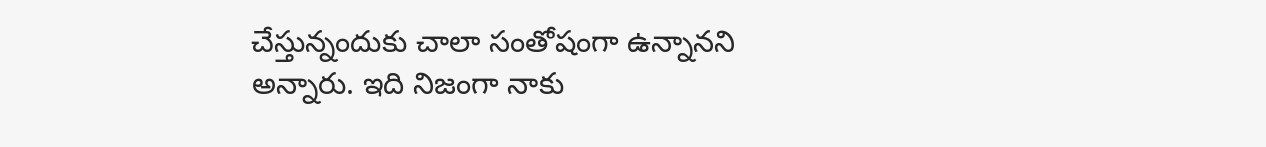చేస్తున్నందుకు చాలా సంతోషంగా ఉన్నానని అన్నారు. ఇది నిజంగా నాకు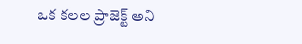ఒక కలల ప్రాజెక్ట్ అని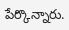పేర్కొన్నారు.